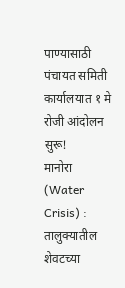पाण्यासाठी पंचायत समिती कार्यालयात १ मे रोजी आंदोलन सुरू!
मानोरा (Water Crisis) : तालुक्यातील शेवटच्या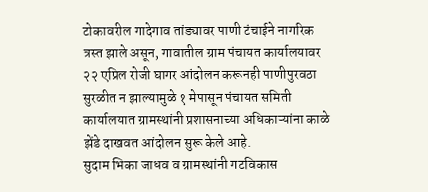टोकावरील गादेगाव तांड्यावर पाणी टंचाईने नागरिक त्रस्त झाले असून, गावातील ग्राम पंचायत कार्यालयावर २२ एप्रिल रोजी घागर आंदोलन करूनही पाणीपुरवठा सुरळीत न झाल्यामुळे १ मेपासून पंचायत समिती कार्यालयात ग्रामस्थांनी प्रशासनाच्या अधिकाऱ्यांना काळे झेंडे दाखवत आंदोलन सुरू केले आहे.
सुदाम भिका जाधव व ग्रामस्थांनी गटविकास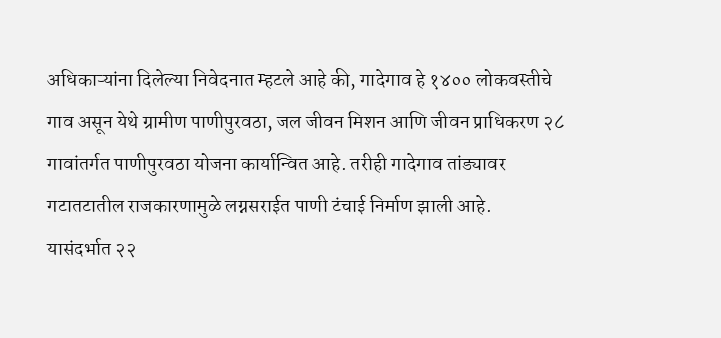अधिकाऱ्यांना दिलेल्या निवेदनात म्हटले आहे की, गादेगाव हे १४०० लोकवस्तीचे गाव असून येथे ग्रामीण पाणीपुरवठा, जल जीवन मिशन आणि जीवन प्राधिकरण २८ गावांतर्गत पाणीपुरवठा योजना कार्यान्वित आहे. तरीही गादेगाव तांड्यावर गटातटातील राजकारणामुळे लग्नसराईत पाणी टंचाई निर्माण झाली आहे.
यासंदर्भात २२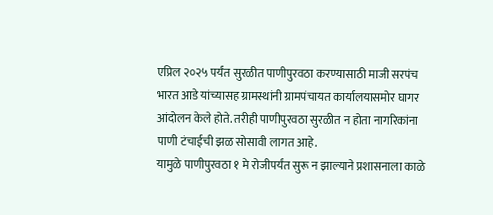एप्रिल २०२५ पर्यंत सुरळीत पाणीपुरवठा करण्यासाठी माजी सरपंच भारत आडे यांच्यासह ग्रामस्थांनी ग्रामपंचायत कार्यालयासमोर घागर आंदोलन केले होते. तरीही पाणीपुरवठा सुरळीत न होता नागरिकांना पाणी टंचाईची झळ सोसावी लागत आहे.
यामुळे पाणीपुरवठा १ मे रोजीपर्यंत सुरू न झाल्याने प्रशासनाला काळे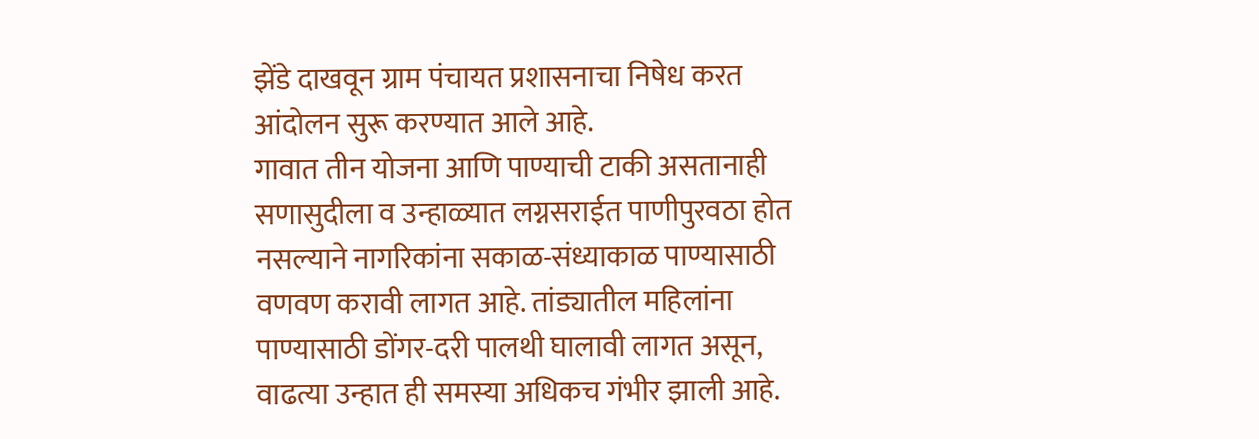झेंडे दाखवून ग्राम पंचायत प्रशासनाचा निषेध करत आंदोलन सुरू करण्यात आले आहे.
गावात तीन योजना आणि पाण्याची टाकी असतानाही सणासुदीला व उन्हाळ्यात लग्नसराईत पाणीपुरवठा होत नसल्याने नागरिकांना सकाळ-संध्याकाळ पाण्यासाठी वणवण करावी लागत आहे. तांड्यातील महिलांना पाण्यासाठी डोंगर-दरी पालथी घालावी लागत असून, वाढत्या उन्हात ही समस्या अधिकच गंभीर झाली आहे.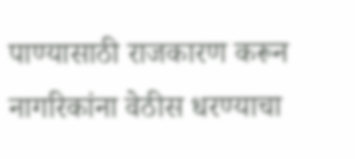पाण्यासाठी राजकारण करून नागरिकांना वेठीस धरण्याचा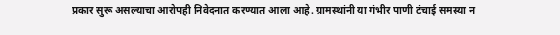प्रकार सुरू असल्याचा आरोपही निवेदनात करण्यात आला आहे. ग्रामस्थांनी या गंभीर पाणी टंचाई समस्या न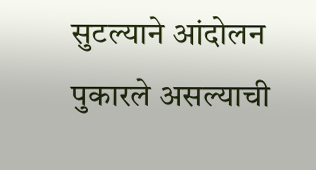सुटल्याने आंदोलन पुकारले असल्याची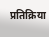प्रतिक्रिया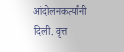आंदोलनकर्त्यांनी दिली. वृत्त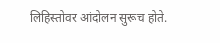लिहिस्तोवर आंदोलन सुरूच होते.